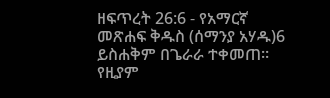ዘፍጥረት 26:6 - የአማርኛ መጽሐፍ ቅዱስ (ሰማንያ አሃዱ)6 ይስሐቅም በጌራራ ተቀመጠ። የዚያም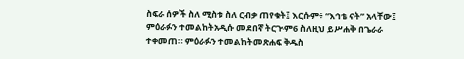ስፍራ ሰዎች ስለ ሚስቱ ስለ ርብቃ ጠየቁት፤ እርሱም፥ “እኅቴ ናት” አላቸው፤ ምዕራፉን ተመልከትአዲሱ መደበኛ ትርጒም6 ስለዚህ ይሥሐቅ በጌራራ ተቀመጠ። ምዕራፉን ተመልከትመጽሐፍ ቅዱስ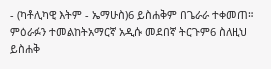- (ካቶሊካዊ እትም - ኤማሁስ)6 ይስሐቅም በጌራራ ተቀመጠ። ምዕራፉን ተመልከትአማርኛ አዲሱ መደበኛ ትርጉም6 ስለዚህ ይስሐቅ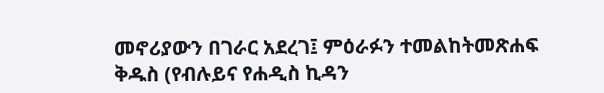መኖሪያውን በገራር አደረገ፤ ምዕራፉን ተመልከትመጽሐፍ ቅዱስ (የብሉይና የሐዲስ ኪዳን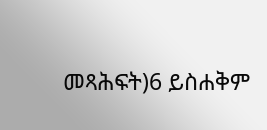መጻሕፍት)6 ይስሐቅም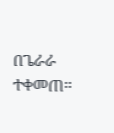በጌራራ ተቀመጠ።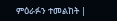ምዕራፉን ተመልከት |